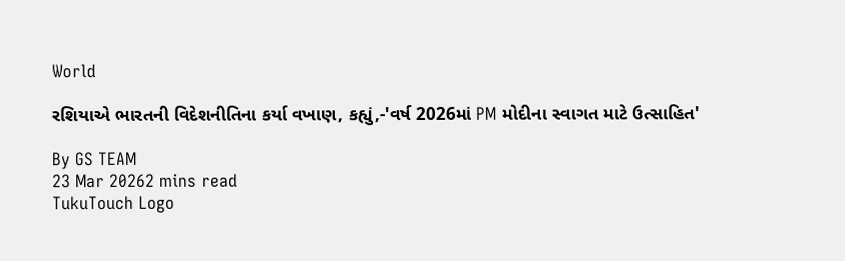World

રશિયાએ ભારતની વિદેશનીતિના કર્યા વખાણ, કહ્યું,-'વર્ષ 2026માં PM મોદીના સ્વાગત માટે ઉત્સાહિત'

By GS TEAM
23 Mar 20262 mins read
TukuTouch Logo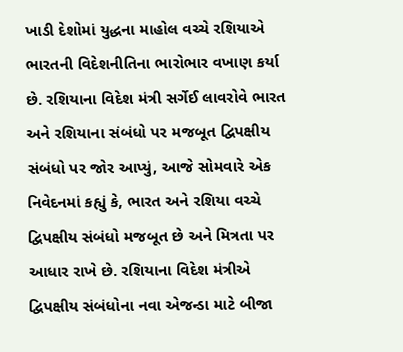ખાડી દેશોમાં યુદ્ધના માહોલ વચ્ચે રશિયાએ ભારતની વિદેશનીતિના ભારોભાર વખાણ કર્યા છે. રશિયાના વિદેશ મંત્રી સર્ગેઈ લાવરોવે ભારત અને રશિયાના સંબંધો પર મજબૂત દ્વિપક્ષીય સંબંધો પર જોર આપ્યું, આજે સોમવારે એક નિવેદનમાં કહ્યું કે, ભારત અને રશિયા વચ્ચે દ્વિપક્ષીય સંબંધો મજબૂત છે અને મિત્રતા પર આધાર રાખે છે. રશિયાના વિદેશ મંત્રીએ દ્વિપક્ષીય સંબંધોના નવા એજન્ડા માટે બીજા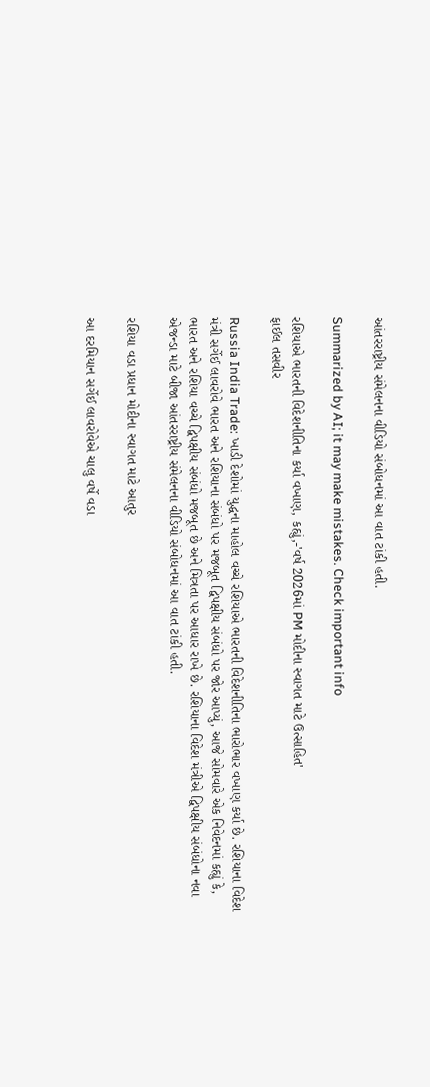આંતરરાષ્ટ્રીય સંમેલનના વીડિયો સંબોધનમાં આ વાત ટાંકી હતી.

Summarized by AI; it may make mistakes. Check important info

રશિયાએ ભારતની વિદેશનીતિના કર્યા વખાણ, કહ્યું,-'વર્ષ 2026માં PM મોદીના સ્વાગત માટે ઉત્સાહિત'
ફાઈલ તસવીર

Russia India Trade: ખાડી દેશોમાં યુદ્ધના માહોલ વચ્ચે રશિયાએ ભારતની વિદેશનીતિના ભારોભાર વખાણ કર્યા છે. રશિયાના વિદેશ મંત્રી સર્ગેઈ લાવરોવે ભારત અને રશિયાના સંબંધો પર મજબૂત દ્વિપક્ષીય સંબંધો પર જોર આપ્યું, આજે સોમવારે એક નિવેદનમાં કહ્યું કે, ભારત અને રશિયા વચ્ચે દ્વિપક્ષીય સંબંધો મજબૂત છે અને મિત્રતા પર આધાર રાખે છે. રશિયાના વિદેશ મંત્રીએ દ્વિપક્ષીય સંબંધોના નવા એજન્ડા માટે બીજા આંતરરાષ્ટ્રીય સંમેલનના વીડિયો સંબોધનમાં આ વાત ટાંકી હતી.

રશિયા વડા પ્રધાન મોદીના સ્વાગત માટે આતુર

આ દરમિયાન સર્ગેઈ લાવરોવેએ ચાલુ વર્ષે વડા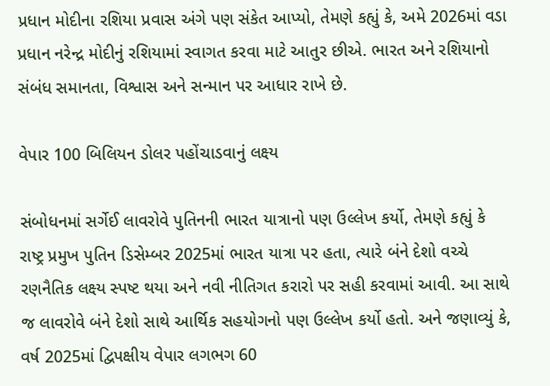પ્રધાન મોદીના રશિયા પ્રવાસ અંગે પણ સંકેત આપ્યો, તેમણે કહ્યું કે, અમે 2026માં વડા પ્રધાન નરેન્દ્ર મોદીનું રશિયામાં સ્વાગત કરવા માટે આતુર છીએ. ભારત અને રશિયાનો સંબંધ સમાનતા, વિશ્વાસ અને સન્માન પર આધાર રાખે છે.

વેપાર 100 બિલિયન ડોલર પહોંચાડવાનું લક્ષ્ય

સંબોધનમાં સર્ગેઈ લાવરોવે પુતિનની ભારત યાત્રાનો પણ ઉલ્લેખ કર્યો, તેમણે કહ્યું કે રાષ્ટ્ર પ્રમુખ પુતિન ડિસેમ્બર 2025માં ભારત યાત્રા પર હતા, ત્યારે બંને દેશો વચ્ચે રણનૈતિક લક્ષ્ય સ્પષ્ટ થયા અને નવી નીતિગત કરારો પર સહી કરવામાં આવી. આ સાથે જ લાવરોવે બંને દેશો સાથે આર્થિક સહયોગનો પણ ઉલ્લેખ કર્યો હતો. અને જણાવ્યું કે, વર્ષ 2025માં દ્વિપક્ષીય વેપાર લગભગ 60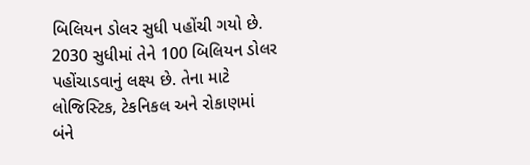બિલિયન ડોલર સુધી પહોંચી ગયો છે. 2030 સુધીમાં તેને 100 બિલિયન ડોલર પહોંચાડવાનું લક્ષ્ય છે. તેના માટે લોજિસ્ટિક, ટેકનિકલ અને રોકાણમાં બંને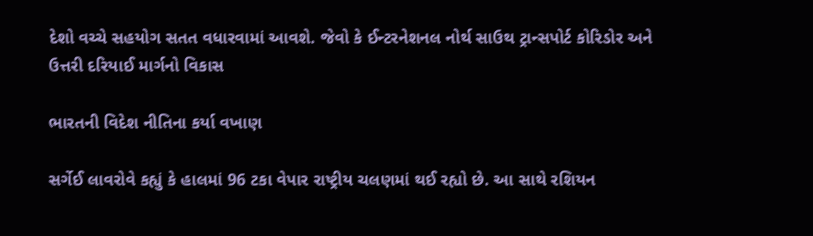દેશો વચ્ચે સહયોગ સતત વધારવામાં આવશે. જેવો કે ઈન્ટરનેશનલ નોર્થ સાઉથ ટ્રાન્સપોર્ટ કોરિડોર અને ઉત્તરી દરિયાઈ માર્ગનો વિકાસ

ભારતની વિદેશ નીતિના કર્યા વખાણ

સર્ગેઈ લાવરોવે કહ્યું કે હાલમાં 96 ટકા વેપાર રાષ્ટ્રીય ચલણમાં થઈ રહ્યો છે. આ સાથે રશિયન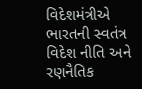વિદેશમંત્રીએ ભારતની સ્વતંત્ર વિદેશ નીતિ અને રણનૈતિક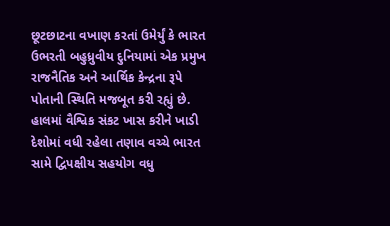છૂટછાટના વખાણ કરતાં ઉમેર્યું કે ભારત ઉભરતી બહુધ્રુવીય દુનિયામાં એક પ્રમુખ રાજનૈતિક અને આર્થિક કેન્દ્રના રૂપે પોતાની સ્થિતિ મજબૂત કરી રહ્યું છે. હાલમાં વૈશ્વિક સંકટ ખાસ કરીને ખાડી દેશોમાં વધી રહેલા તણાવ વચ્ચે ભારત સામે દ્વિપક્ષીય સહયોગ વધુ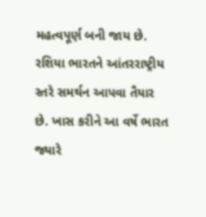મહત્વપૂર્ણ બની જાય છે. રશિયા ભારતને આંતરરાષ્ટ્રીય સ્તરે સમર્થન આપવા તૈયાર છે. ખાસ કરીને આ વર્ષે ભારત જ્યારે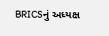BRICSનું અધ્યક્ષ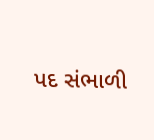પદ સંભાળી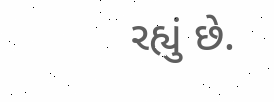રહ્યું છે.